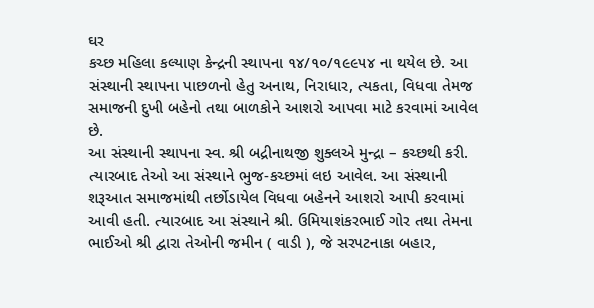ઘર
કચ્છ મહિલા કલ્યાણ કેન્દ્રની સ્થાપના ૧૪/૧૦/૧૯૯૫૪ ના થયેલ છે. આ સંસ્થાની સ્થાપના પાછળનો હેતુ અનાથ, નિરાધાર, ત્યકતા, વિધવા તેમજ સમાજની દુખી બહેનો તથા બાળકોને આશરો આપવા માટે કરવામાં આવેલ છે.
આ સંસ્થાની સ્થાપના સ્વ. શ્રી બદ્રીનાથજી શુક્લએ મુન્દ્રા – કચ્છથી કરી. ત્યારબાદ તેઓ આ સંસ્થાને ભુજ-કચ્છમાં લઇ આવેલ. આ સંસ્થાની શરૂઆત સમાજમાંથી તર્છોડાયેલ વિધવા બહેનને આશરો આપી કરવામાં આવી હતી. ત્યારબાદ આ સંસ્થાને શ્રી. ઉમિયાશંકરભાઈ ગોર તથા તેમના ભાઈઓ શ્રી દ્વારા તેઓની જમીન ( વાડી ), જે સરપટનાકા બહાર,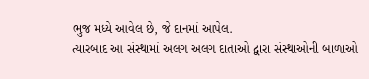ભુજ મધ્યે આવેલ છે, જે દાનમાં આપેલ.
ત્યારબાદ આ સંસ્થામાં અલગ અલગ દાતાઓ દ્વારા સંસ્થાઓની બાળાઓ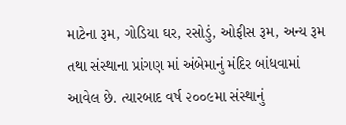માટેના રૂમ, ગોડિયા ઘર, રસોડું, ઓફીસ રૂમ, અન્ય રૂમ તથા સંસ્થાના પ્રાંગણ માં અંબેમાનું મંદિર બાંધવામાં આવેલ છે. ત્યારબાદ વર્ષ ૨૦૦૯મા સંસ્થાનું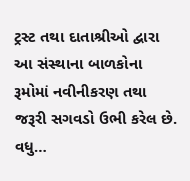ટ્રસ્ટ તથા દાતાશ્રીઓ દ્વારા આ સંસ્થાના બાળકોના રૂમોમાં નવીનીકરણ તથા જરૂરી સગવડો ઉભી કરેલ છે. વધુ…